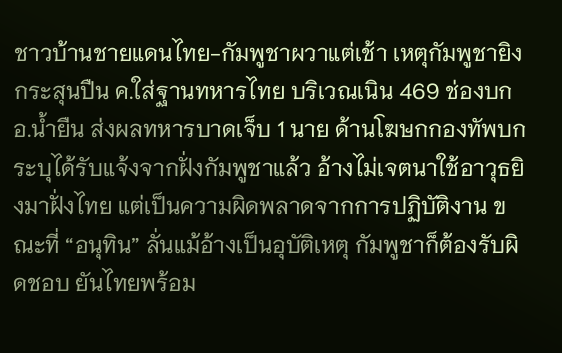ชาวบ้านชายแดนไทย-กัมพูชาผวาแต่เช้า เหตุกัมพูชายิงกระสุนปืน ค.ใส่ฐานทหารไทย บริเวณเนิน 469 ช่องบก อ.น้ำยืน ส่งผลทหารบาดเจ็บ 1 นาย ด้านโฆษกกองทัพบกระบุได้รับแจ้งจากฝั่งกัมพูชาแล้ว อ้างไม่เจตนาใช้อาวุธยิงมาฝั่งไทย แต่เป็นความผิดพลาดจากการปฏิบัติงาน ขณะที่ “อนุทิน” ลั่นแม้อ้างเป็นอุบัติเหตุ กัมพูชาก็ต้องรับผิดชอบ ยันไทยพร้อม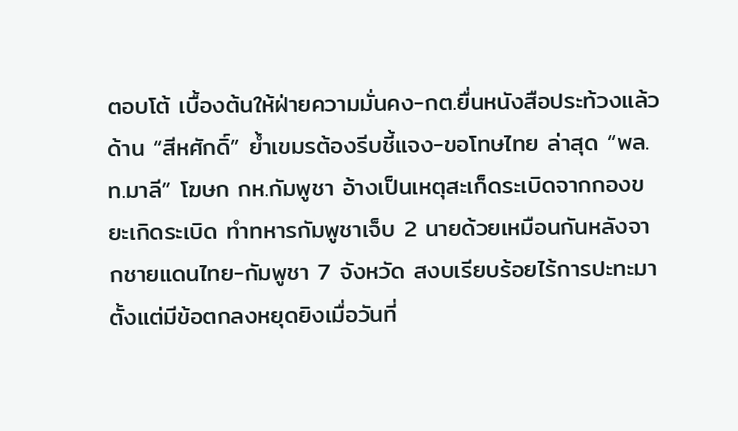ตอบโต้ เบื้องต้นให้ฝ่ายความมั่นคง-กต.ยื่นหนังสือประท้วงแล้ว ด้าน “สีหศักดิ์” ย้ำเขมรต้องรีบชี้แจง-ขอโทษไทย ล่าสุด “พล.ท.มาลี” โฆษก กห.กัมพูชา อ้างเป็นเหตุสะเก็ดระเบิดจากกองขยะเกิดระเบิด ทำทหารกัมพูชาเจ็บ 2 นายด้วยเหมือนกันหลังจากชายแดนไทย-กัมพูชา 7 จังหวัด สงบเรียบร้อยไร้การปะทะมาตั้งแต่มีข้อตกลงหยุดยิงเมื่อวันที่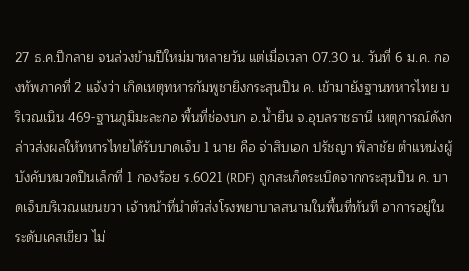27 ธ.ค.ปีกลาย จนล่วงข้ามปีใหม่มาหลายวัน แต่เมื่อเวลา 07.30 น. วันที่ 6 ม.ค. กองทัพภาคที่ 2 แจ้งว่า เกิดเหตุทหารกัมพูชายิงกระสุนปืน ค. เข้ามายังฐานทหารไทย บริเวณเนิน 469-ฐานภูมิมะละกอ พื้นที่ช่องบก อ.น้ำยืน จ.อุบลราชธานี เหตุการณ์ดังกล่าวส่งผลให้ทหารไทยได้รับบาดเจ็บ 1 นาย คือ จ่าสิบเอก ปรัชญา พิลาชัย ตำแหน่งผู้บังคับหมวดปืนเล็กที่ 1 กองร้อย ร.6021 (RDF) ถูกสะเก็ดระเบิดจากกระสุนปืน ค. บาดเจ็บบริเวณแขนขวา เจ้าหน้าที่นำตัวส่งโรงพยาบาลสนามในพื้นที่ทันที อาการอยู่ในระดับเคสเขียว ไม่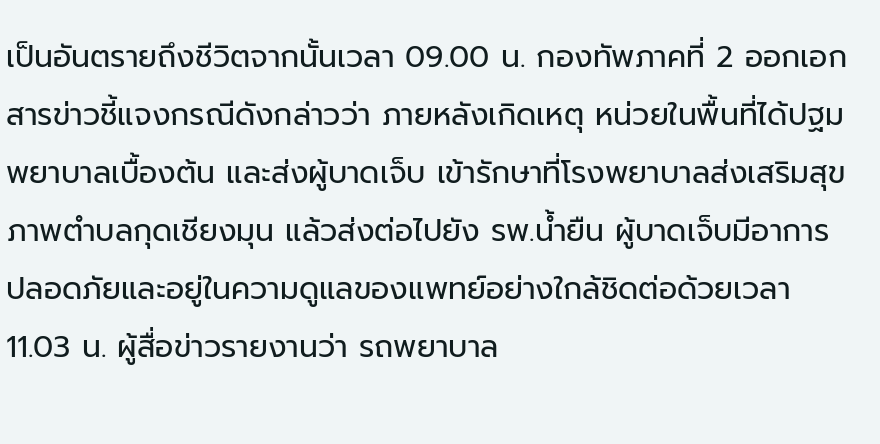เป็นอันตรายถึงชีวิตจากนั้นเวลา 09.00 น. กองทัพภาคที่ 2 ออกเอกสารข่าวชี้แจงกรณีดังกล่าวว่า ภายหลังเกิดเหตุ หน่วยในพื้นที่ได้ปฐมพยาบาลเบื้องต้น และส่งผู้บาดเจ็บ เข้ารักษาที่โรงพยาบาลส่งเสริมสุขภาพตำบลกุดเชียงมุน แล้วส่งต่อไปยัง รพ.น้ำยืน ผู้บาดเจ็บมีอาการปลอดภัยและอยู่ในความดูแลของแพทย์อย่างใกล้ชิดต่อด้วยเวลา 11.03 น. ผู้สื่อข่าวรายงานว่า รถพยาบาล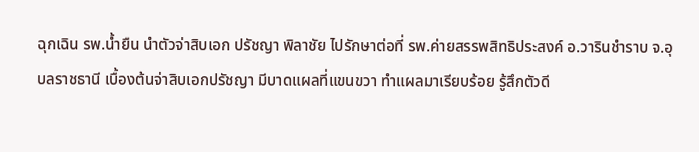ฉุกเฉิน รพ.น้ำยืน นำตัวจ่าสิบเอก ปรัชญา พิลาชัย ไปรักษาต่อที่ รพ.ค่ายสรรพสิทธิประสงค์ อ.วารินชำราบ จ.อุบลราชธานี เบื้องต้นจ่าสิบเอกปรัชญา มีบาดแผลที่แขนขวา ทำแผลมาเรียบร้อย รู้สึกตัวดี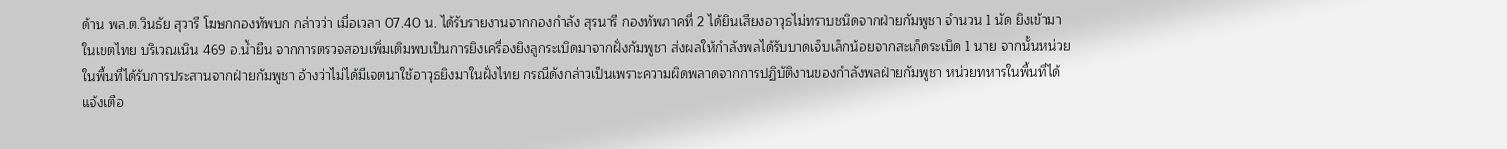ด้าน พล.ต.วินธัย สุวารี โฆษกกองทัพบก กล่าวว่า เมื่อเวลา 07.40 น. ได้รับรายงานจากกองกำลัง สุรนารี กองทัพภาคที่ 2 ได้ยินเสียงอาวุธไม่ทราบชนิดจากฝ่ายกัมพูชา จำนวน 1 นัด ยิงเข้ามาในเขตไทย บริเวณเนิน 469 อ.น้ำยืน จากการตรวจสอบเพิ่มเติมพบเป็นการยิงเครื่องยิงลูกระเบิดมาจากฝั่งกัมพูชา ส่งผลให้กำลังพลได้รับบาดเจ็บเล็กน้อยจากสะเก็ดระเบิด 1 นาย จากนั้นหน่วยในพื้นที่ได้รับการประสานจากฝ่ายกัมพูชา อ้างว่าไม่ได้มีเจตนาใช้อาวุธยิงมาในฝั่งไทย กรณีดังกล่าวเป็นเพราะความผิดพลาดจากการปฏิบัติงานของกำลังพลฝ่ายกัมพูชา หน่วยทหารในพื้นที่ได้แจ้งเตือ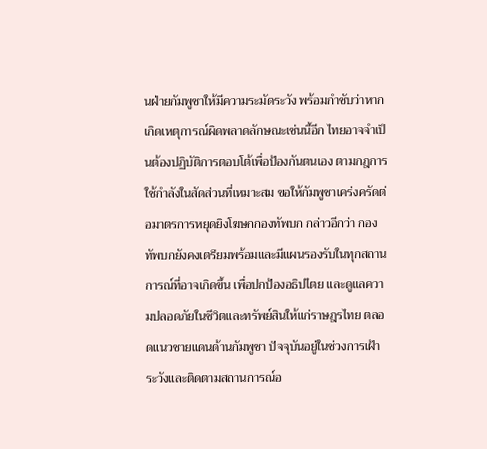นฝ่ายกัมพูชาให้มีความระมัดระวัง พร้อมกำชับว่าหากเกิดเหตุการณ์ผิดพลาดลักษณะเช่นนี้อีก ไทยอาจจำเป็นต้องปฏิบัติการตอบโต้เพื่อป้องกันตนเอง ตามกฎการใช้กำลังในสัดส่วนที่เหมาะสม ขอให้กัมพูชาเคร่งครัดต่อมาตรการหยุดยิงโฆษกกองทัพบก กล่าวอีกว่า กองทัพบกยังคงเตรียมพร้อมและมีแผนรองรับในทุกสถานการณ์ที่อาจเกิดขึ้น เพื่อปกป้องอธิปไตย และดูแลความปลอดภัยในชีวิตและทรัพย์สินให้แก่ราษฎรไทย ตลอดแนวชายแดนด้านกัมพูชา ปัจจุบันอยู่ในช่วงการเฝ้าระวังและติดตามสถานการณ์อ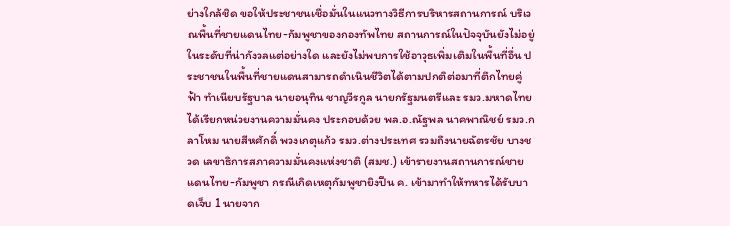ย่างใกล้ชิด ขอให้ประชาชนเชื่อมั่นในแนวทางวิธีการบริหารสถานการณ์ บริเวณพื้นที่ชายแดนไทย-กัมพูชาของกองทัพไทย สถานการณ์ในปัจจุบันยังไม่อยู่ในระดับที่น่ากังวลแต่อย่างใด และยังไม่พบการใช้อาวุธเพิ่มเติมในพื้นที่อื่น ประชาชนในพื้นที่ชายแดนสามารถดำเนินชีวิตได้ตามปกติต่อมาที่ตึกไทยคู่ฟ้า ทำเนียบรัฐบาล นายอนุทิน ชาญวีรกูล นายกรัฐมนตรีและ รมว.มหาดไทย ได้เรียกหน่วยงานความมั่นคง ประกอบด้วย พล.อ.ณัฐพล นาคพาณิชย์ รมว.กลาโหม นายสีหศักดิ์ พวงเกตุแก้ว รมว.ต่างประเทศ รวมถึงนายฉัตรชัย บางชวด เลขาธิการสภาความมั่นคงแห่งชาติ (สมช.) เข้ารายงานสถานการณ์ชายแดนไทย-กัมพูชา กรณีเกิดเหตุกัมพูชายิงปืน ค. เข้ามาทำให้ทหารได้รับบาดเจ็บ 1 นายจาก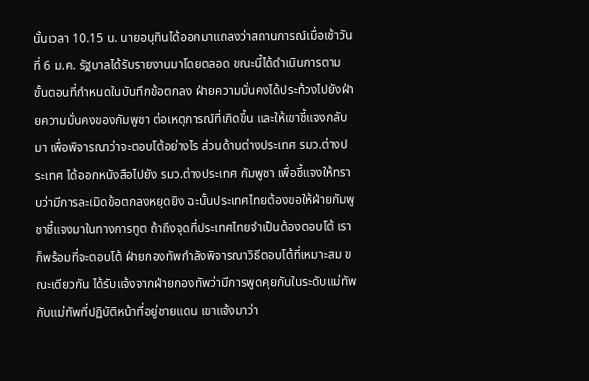นั้นเวลา 10.15 น. นายอนุทินได้ออกมาแถลงว่าสถานการณ์เมื่อเช้าวันที่ 6 ม.ค. รัฐบาลได้รับรายงานมาโดยตลอด ขณะนี้ได้ดำเนินการตามขั้นตอนที่กำหนดในบันทึกข้อตกลง ฝ่ายความมั่นคงได้ประท้วงไปยังฝ่ายความมั่นคงของกัมพูชา ต่อเหตุการณ์ที่เกิดขึ้น และให้เขาชี้แจงกลับมา เพื่อพิจารณาว่าจะตอบโต้อย่างไร ส่วนด้านต่างประเทศ รมว.ต่างประเทศ ได้ออกหนังสือไปยัง รมว.ต่างประเทศ กัมพูชา เพื่อชี้แจงให้ทราบว่ามีการละเมิดข้อตกลงหยุดยิง ฉะนั้นประเทศไทยต้องขอให้ฝ่ายกัมพูชาชี้แจงมาในทางการทูต ถ้าถึงจุดที่ประเทศไทยจำเป็นต้องตอบโต้ เราก็พร้อมที่จะตอบโต้ ฝ่ายกองทัพกำลังพิจารณาวิธีตอบโต้ที่เหมาะสม ขณะเดียวกัน ได้รับแจ้งจากฝ่ายกองทัพว่ามีการพูดคุยกันในระดับแม่ทัพกับแม่ทัพที่ปฏิบัติหน้าที่อยู่ชายแดน เขาแจ้งมาว่า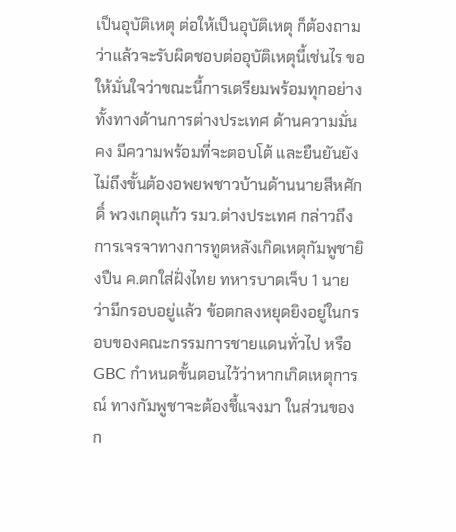เป็นอุบัติเหตุ ต่อให้เป็นอุบัติเหตุ ก็ต้องถามว่าแล้วจะรับผิดชอบต่ออุบัติเหตุนี้เช่นไร ขอให้มั่นใจว่าขณะนี้การเตรียมพร้อมทุกอย่าง ทั้งทางด้านการต่างประเทศ ด้านความมั่นคง มีความพร้อมที่จะตอบโต้ และยืนยันยังไม่ถึงขั้นต้องอพยพชาวบ้านด้านนายสีหศักดิ์ พวงเกตุแก้ว รมว.ต่างประเทศ กล่าวถึงการเจรจาทางการทูตหลังเกิดเหตุกัมพูชายิงปืน ค.ตกใส่ฝั่งไทย ทหารบาดเจ็บ 1 นาย ว่ามีกรอบอยู่แล้ว ข้อตกลงหยุดยิงอยู่ในกรอบของคณะกรรมการชายแดนทั่วไป หรือ GBC กำหนดขั้นตอนไว้ว่าหากเกิดเหตุการณ์ ทางกัมพูชาจะต้องชี้แจงมา ในส่วนของก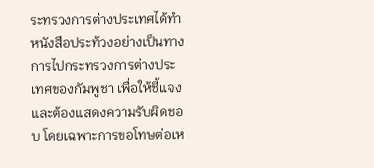ระทรวงการต่างประเทศได้ทำหนังสือประท้วงอย่างเป็นทางการไปกระทรวงการต่างประเทศของกัมพูชา เพื่อให้ชี้แจงและต้องแสดงความรับผิดชอบ โดยเฉพาะการขอโทษต่อเห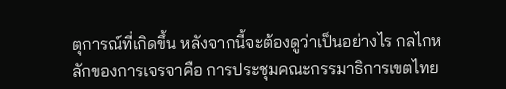ตุการณ์ที่เกิดขึ้น หลังจากนี้จะต้องดูว่าเป็นอย่างไร กลไกหลักของการเจรจาคือ การประชุมคณะกรรมาธิการเขตไทย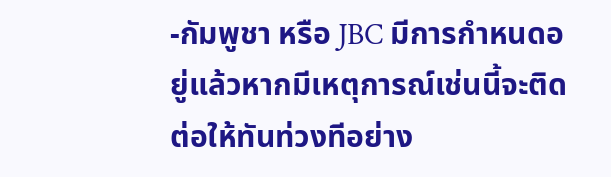-กัมพูชา หรือ JBC มีการกำหนดอยู่แล้วหากมีเหตุการณ์เช่นนี้จะติดต่อให้ทันท่วงทีอย่าง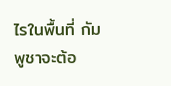ไรในพื้นที่ กัมพูชาจะต้อ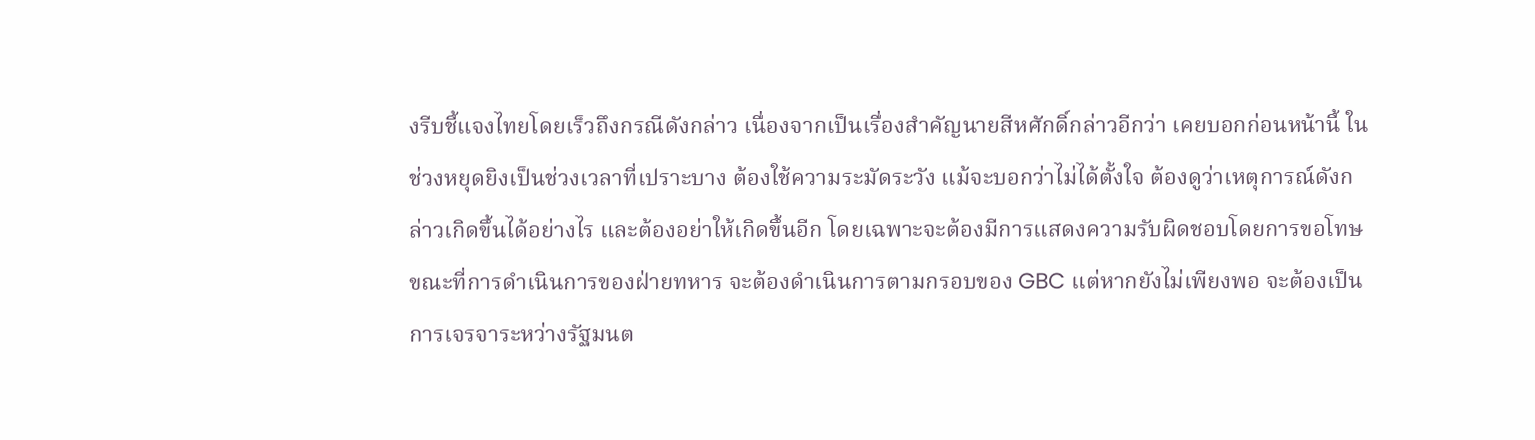งรีบชี้แจงไทยโดยเร็วถึงกรณีดังกล่าว เนื่องจากเป็นเรื่องสำคัญนายสีหศักดิ์กล่าวอีกว่า เคยบอกก่อนหน้านี้ ในช่วงหยุดยิงเป็นช่วงเวลาที่เปราะบาง ต้องใช้ความระมัดระวัง แม้จะบอกว่าไม่ได้ตั้งใจ ต้องดูว่าเหตุการณ์ดังกล่าวเกิดขึ้นได้อย่างไร และต้องอย่าให้เกิดขึ้นอีก โดยเฉพาะจะต้องมีการแสดงความรับผิดชอบโดยการขอโทษ ขณะที่การดำเนินการของฝ่ายทหาร จะต้องดำเนินการตามกรอบของ GBC แต่หากยังไม่เพียงพอ จะต้องเป็นการเจรจาระหว่างรัฐมนต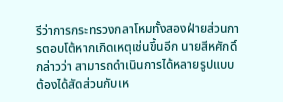รีว่าการกระทรวงกลาโหมทั้งสองฝ่ายส่วนการตอบโต้หากเกิดเหตุเช่นขึ้นอีก นายสีหศักดิ์กล่าวว่า สามารถดำเนินการได้หลายรูปแบบ ต้องได้สัดส่วนกับเห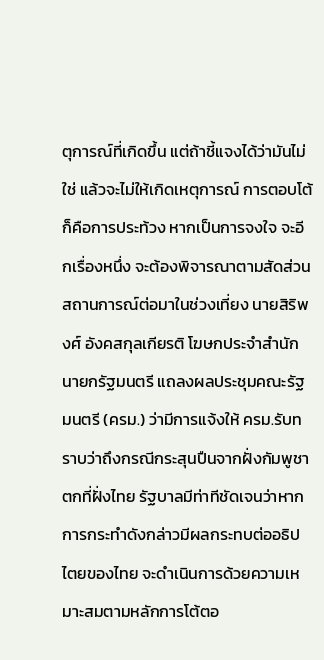ตุการณ์ที่เกิดขึ้น แต่ถ้าชี้แจงได้ว่ามันไม่ใช่ แล้วจะไม่ให้เกิดเหตุการณ์ การตอบโต้ก็คือการประท้วง หากเป็นการจงใจ จะอีกเรื่องหนึ่ง จะต้องพิจารณาตามสัดส่วนสถานการณ์ต่อมาในช่วงเที่ยง นายสิริพงศ์ อังคสกุลเกียรติ โฆษกประจําสํานักนายกรัฐมนตรี แถลงผลประชุมคณะรัฐมนตรี (ครม.) ว่ามีการแจ้งให้ ครม.รับทราบว่าถึงกรณีกระสุนปืนจากฝั่งกัมพูชาตกที่ฝั่งไทย รัฐบาลมีท่าทีชัดเจนว่าหากการกระทําดังกล่าวมีผลกระทบต่ออธิปไตยของไทย จะดำเนินการด้วยความเหมาะสมตามหลักการโต้ตอ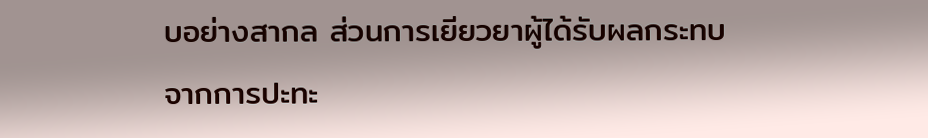บอย่างสากล ส่วนการเยียวยาผู้ได้รับผลกระทบจากการปะทะ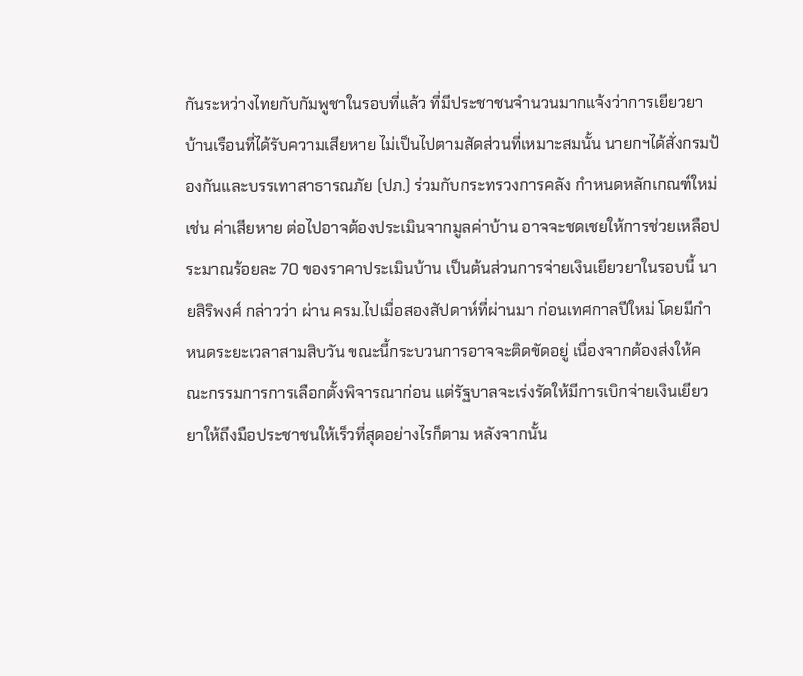กันระหว่างไทยกับกัมพูชาในรอบที่แล้ว ที่มีประชาชนจำนวนมากแจ้งว่าการเยียวยาบ้านเรือนที่ได้รับความเสียหาย ไม่เป็นไปตามสัดส่วนที่เหมาะสมนั้น นายกฯได้สั่งกรมป้องกันและบรรเทาสาธารณภัย (ปภ.) ร่วมกับกระทรวงการคลัง กำหนดหลักเกณฑ์ใหม่ เช่น ค่าเสียหาย ต่อไปอาจต้องประเมินจากมูลค่าบ้าน อาจจะชดเชยให้การช่วยเหลือประมาณร้อยละ 70 ของราคาประเมินบ้าน เป็นต้นส่วนการจ่ายเงินเยียวยาในรอบนี้ นายสิริพงศ์ กล่าวว่า ผ่าน ครม.ไปเมื่อสองสัปดาห์ที่ผ่านมา ก่อนเทศกาลปีใหม่ โดยมีกำหนดระยะเวลาสามสิบวัน ขณะนี้กระบวนการอาจจะติดขัดอยู่ เนื่องจากต้องส่งให้คณะกรรมการการเลือกตั้งพิจารณาก่อน แต่รัฐบาลจะเร่งรัดให้มีการเบิกจ่ายเงินเยียวยาให้ถึงมือประชาชนให้เร็วที่สุดอย่างไรก็ตาม หลังจากนั้น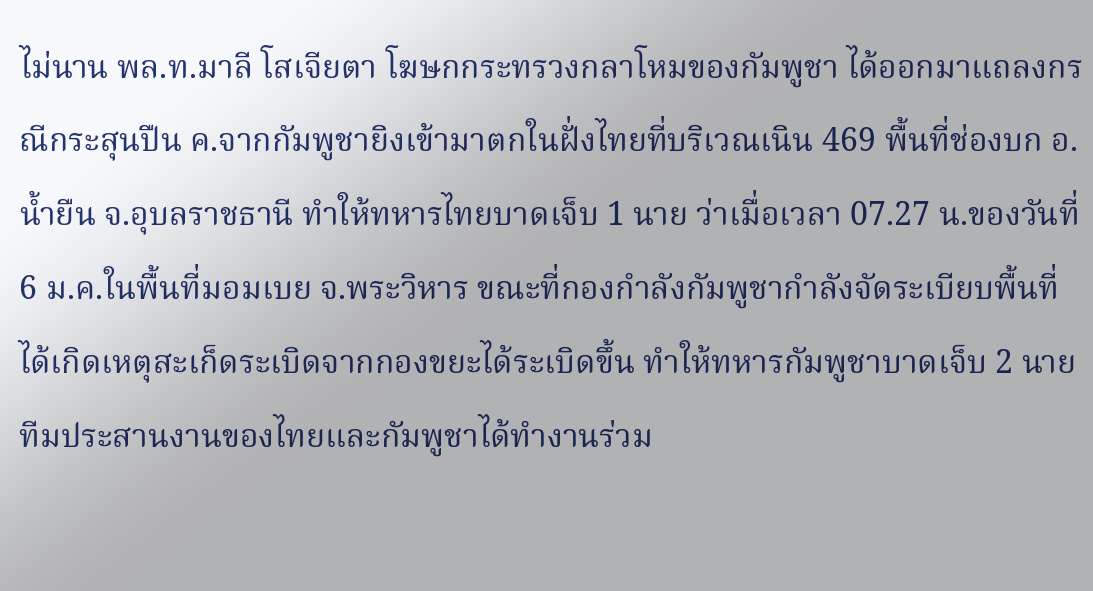ไม่นาน พล.ท.มาลี โสเจียตา โฆษกกระทรวงกลาโหมของกัมพูชา ได้ออกมาแถลงกรณีกระสุนปืน ค.จากกัมพูชายิงเข้ามาตกในฝั่งไทยที่บริเวณเนิน 469 พื้นที่ช่องบก อ.น้ำยืน จ.อุบลราชธานี ทำให้ทหารไทยบาดเจ็บ 1 นาย ว่าเมื่อเวลา 07.27 น.ของวันที่ 6 ม.ค.ในพื้นที่มอมเบย จ.พระวิหาร ขณะที่กองกำลังกัมพูชากำลังจัดระเบียบพื้นที่ ได้เกิดเหตุสะเก็ดระเบิดจากกองขยะได้ระเบิดขึ้น ทำให้ทหารกัมพูชาบาดเจ็บ 2 นาย ทีมประสานงานของไทยและกัมพูชาได้ทำงานร่วม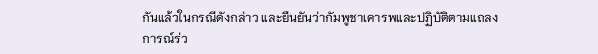กันแล้วในกรณีดังกล่าว และยืนยันว่ากัมพูชาเคารพและปฏิบัติตามแถลงการณ์ร่ว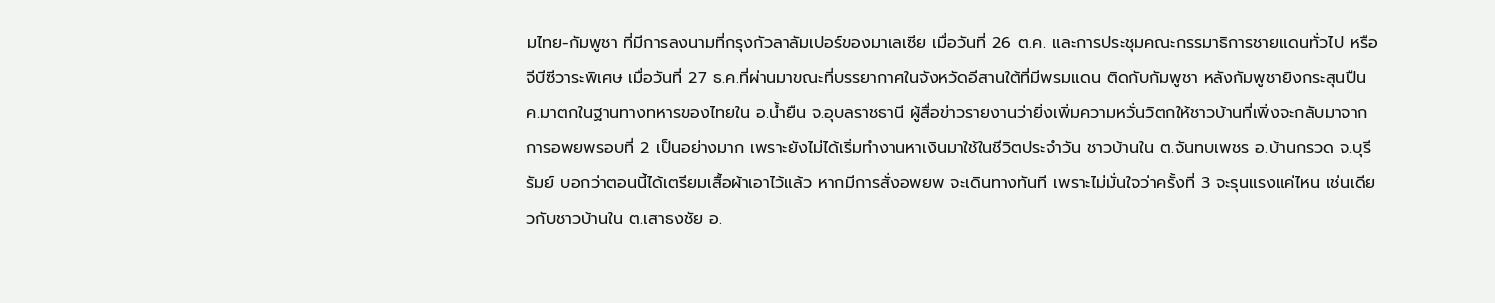มไทย-กัมพูชา ที่มีการลงนามที่กรุงกัวลาลัมเปอร์ของมาเลเซีย เมื่อวันที่ 26 ต.ค. และการประชุมคณะกรรมาธิการชายแดนทั่วไป หรือจีบีซีวาระพิเศษ เมื่อวันที่ 27 ธ.ค.ที่ผ่านมาขณะที่บรรยากาศในจังหวัดอีสานใต้ที่มีพรมแดน ติดกับกัมพูชา หลังกัมพูชายิงกระสุนปืน ค.มาตกในฐานทางทหารของไทยใน อ.น้ำยืน จ.อุบลราชธานี ผู้สื่อข่าวรายงานว่ายิ่งเพิ่มความหวั่นวิตกให้ชาวบ้านที่เพิ่งจะกลับมาจากการอพยพรอบที่ 2 เป็นอย่างมาก เพราะยังไม่ได้เริ่มทำงานหาเงินมาใช้ในชีวิตประจำวัน ชาวบ้านใน ต.จันทบเพชร อ.บ้านกรวด จ.บุรีรัมย์ บอกว่าตอนนี้ได้เตรียมเสื้อผ้าเอาไว้แล้ว หากมีการสั่งอพยพ จะเดินทางทันที เพราะไม่มั่นใจว่าครั้งที่ 3 จะรุนแรงแค่ไหน เช่นเดียวกับชาวบ้านใน ต.เสาธงชัย อ.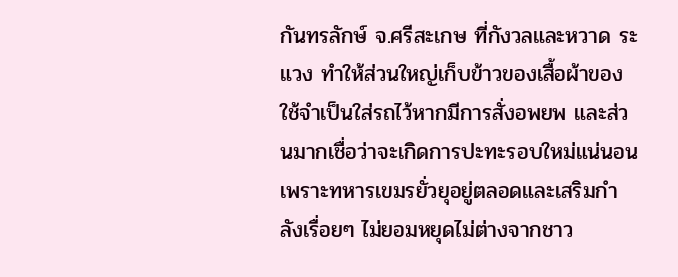กันทรลักษ์ จ.ศรีสะเกษ ที่กังวลและหวาด ระแวง ทำให้ส่วนใหญ่เก็บข้าวของเสื้อผ้าของใช้จำเป็นใส่รถไว้หากมีการสั่งอพยพ และส่วนมากเชื่อว่าจะเกิดการปะทะรอบใหม่แน่นอน เพราะทหารเขมรยั่วยุอยู่ตลอดและเสริมกำลังเรื่อยๆ ไม่ยอมหยุดไม่ต่างจากชาว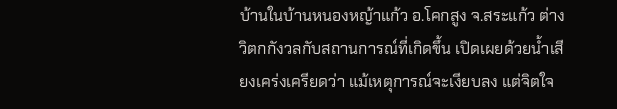บ้านในบ้านหนองหญ้าแก้ว อ.โคกสูง จ.สระแก้ว ต่างวิตกกังวลกับสถานการณ์ที่เกิดขึ้น เปิดเผยด้วยน้ำเสียงเคร่งเครียดว่า แม้เหตุการณ์จะเงียบลง แต่จิตใจ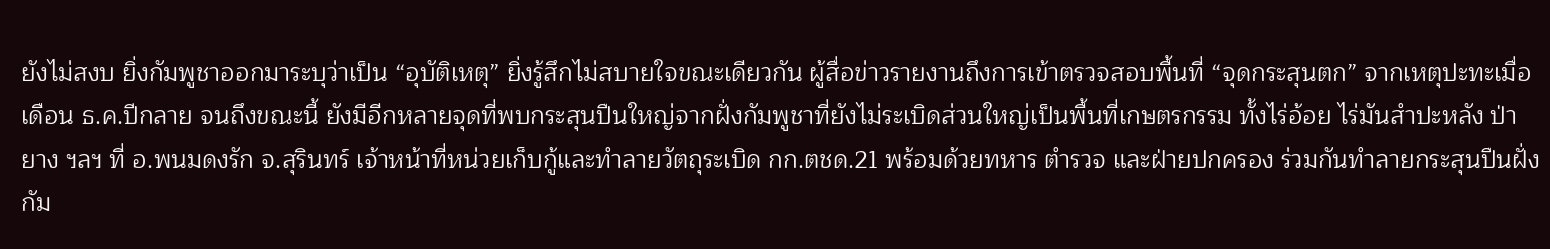ยังไม่สงบ ยิ่งกัมพูชาออกมาระบุว่าเป็น “อุบัติเหตุ” ยิ่งรู้สึกไม่สบายใจขณะเดียวกัน ผู้สื่อข่าวรายงานถึงการเข้าตรวจสอบพื้นที่ “จุดกระสุนตก” จากเหตุปะทะเมื่อเดือน ธ.ค.ปีกลาย จนถึงขณะนี้ ยังมีอีกหลายจุดที่พบกระสุนปืนใหญ่จากฝั่งกัมพูชาที่ยังไม่ระเบิดส่วนใหญ่เป็นพื้นที่เกษตรกรรม ทั้งไร่อ้อย ไร่มันสำปะหลัง ป่ายาง ฯลฯ ที่ อ.พนมดงรัก จ.สุรินทร์ เจ้าหน้าที่หน่วยเก็บกู้และทำลายวัตถุระเบิด กก.ตชด.21 พร้อมด้วยทหาร ตำรวจ และฝ่ายปกครอง ร่วมกันทำลายกระสุนปืนฝั่งกัม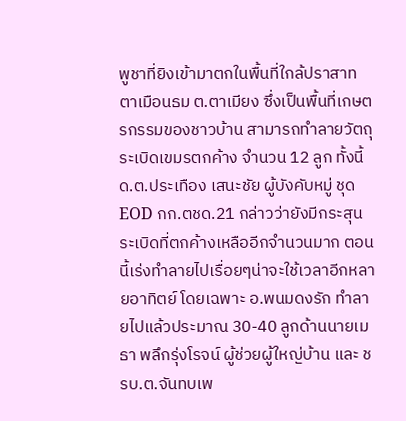พูชาที่ยิงเข้ามาตกในพื้นที่ใกล้ปราสาทตาเมือนธม ต.ตาเมียง ซึ่งเป็นพื้นที่เกษตรกรรมของชาวบ้าน สามารถทำลายวัตถุระเบิดเขมรตกค้าง จำนวน 12 ลูก ทั้งนี้ ด.ต.ประเทือง เสนะชัย ผู้บังคับหมู่ ชุด EOD กก.ตชด.21 กล่าวว่ายังมีกระสุนระเบิดที่ตกค้างเหลืออีกจำนวนมาก ตอนนี้เร่งทำลายไปเรื่อยๆน่าจะใช้เวลาอีกหลายอาทิตย์ โดยเฉพาะ อ.พนมดงรัก ทำลายไปแล้วประมาณ 30-40 ลูกด้านนายเมธา พลึกรุ่งโรจน์ ผู้ช่วยผู้ใหญ่บ้าน และ ชรบ.ต.จันทบเพ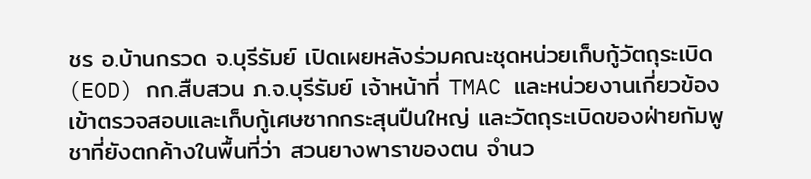ชร อ.บ้านกรวด จ.บุรีรัมย์ เปิดเผยหลังร่วมคณะชุดหน่วยเก็บกู้วัตถุระเบิด (EOD) กก.สืบสวน ภ.จ.บุรีรัมย์ เจ้าหน้าที่ TMAC และหน่วยงานเกี่ยวข้อง เข้าตรวจสอบและเก็บกู้เศษซากกระสุนปืนใหญ่ และวัตถุระเบิดของฝ่ายกัมพูชาที่ยังตกค้างในพื้นที่ว่า สวนยางพาราของตน จำนว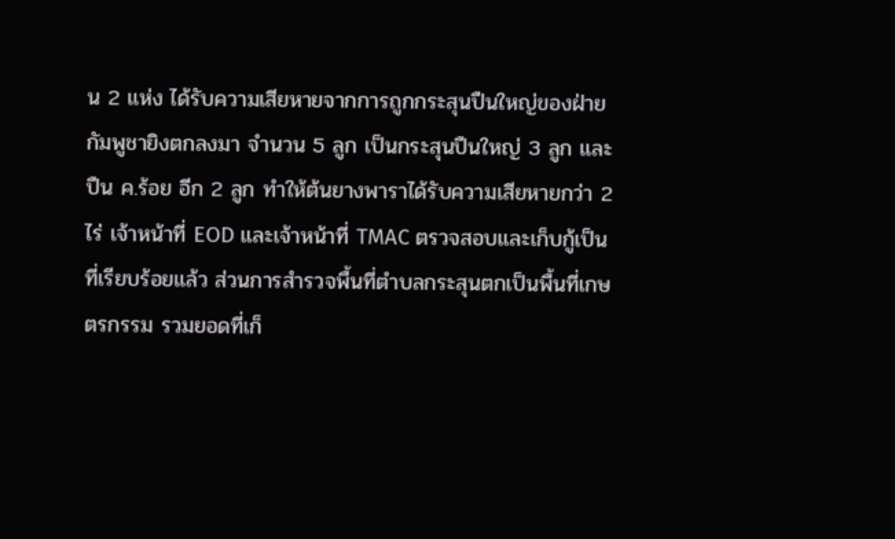น 2 แห่ง ได้รับความเสียหายจากการถูกกระสุนปืนใหญ่ของฝ่ายกัมพูชายิงตกลงมา จำนวน 5 ลูก เป็นกระสุนปืนใหญ่ 3 ลูก และปืน ค.ร้อย อีก 2 ลูก ทำให้ต้นยางพาราได้รับความเสียหายกว่า 2 ไร่ เจ้าหน้าที่ EOD และเจ้าหน้าที่ TMAC ตรวจสอบและเก็บกู้เป็นที่เรียบร้อยแล้ว ส่วนการสำรวจพื้นที่ตำบลกระสุนตกเป็นพื้นที่เกษตรกรรม รวมยอดที่เก็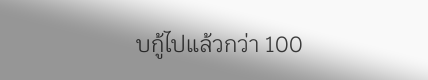บกู้ไปแล้วกว่า 100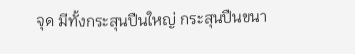จุด มีทั้งกระสุนปืนใหญ่ กระสุนปืนขนา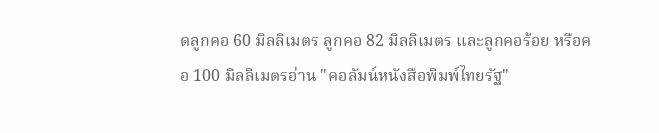ดลูกคอ 60 มิลลิเมตร ลูกคอ 82 มิลลิเมตร และลูกคอร้อย หรือคอ 100 มิลลิเมตรอ่าน "คอลัมน์หนังสือพิมพ์ไทยรัฐ"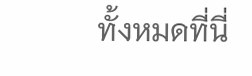ทั้งหมดที่นี่